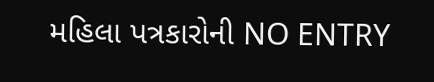મહિલા પત્રકારોની NO ENTRY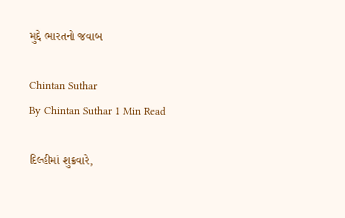મુદ્દે ભારતનો જવાબ

Chintan Suthar
By Chintan Suthar 1 Min Read

દિલ્હીમાં શુક્રવારે,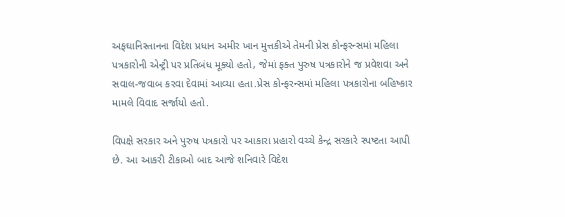અફઘાનિસ્તાનના વિદેશ પ્રધાન અમીર ખાન મુત્તકીએ તેમની પ્રેસ કોન્ફરન્સમાં મહિલા પત્રકારોની એન્ટ્રી પર પ્રતિબંધ મૂક્યો હતો, જેમાં ફક્ત પુરુષ પત્રકારોને જ પ્રવેશવા અને સવાલ-જવાબ કરવા દેવામાં આવ્યા હતા.પ્રેસ કોન્ફરન્સમાં મહિલા પત્રકારોના બહિષ્કાર મામલે વિવાદ સર્જાયો હતો.

વિપક્ષે સરકાર અને પુરુષ પત્રકારો પર આકારા પ્રહારો વચ્ચે કેન્દ્ર સરકારે સ્પષ્ટતા આપી છે. આ આકરી ટીકાઓ બાદ આજે શનિવારે વિદેશ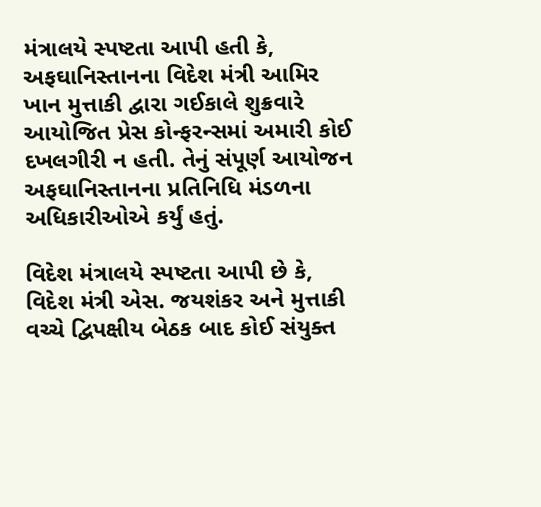મંત્રાલયે સ્પષ્ટતા આપી હતી કે, અફઘાનિસ્તાનના વિદેશ મંત્રી આમિર ખાન મુત્તાકી દ્વારા ગઈકાલે શુક્રવારે આયોજિત પ્રેસ કોન્ફરન્સમાં અમારી કોઈ દખલગીરી ન હતી. તેનું સંપૂર્ણ આયોજન અફઘાનિસ્તાનના પ્રતિનિધિ મંડળના અધિકારીઓએ કર્યું હતું.

વિદેશ મંત્રાલયે સ્પષ્ટતા આપી છે કે, વિદેશ મંત્રી એસ. જયશંકર અને મુત્તાકી વચ્ચે દ્વિપક્ષીય બેઠક બાદ કોઈ સંયુક્ત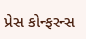પ્રેસ કોન્ફરન્સ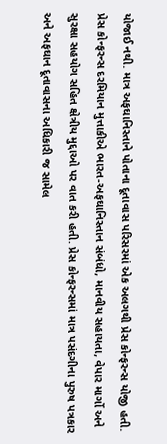યોજાઈ નથી. માત્ર અફઘાનિસ્તાને પોતાના દૂતાવાસ પરિસરમાં એક અલગથી પ્રેસ કોન્ફરન્સ યોજી હતી. પ્રેસ કોન્ફરન્સ દરમિયાન મુત્તાકીએ ભારત-અફઘાનિસ્તાન સંબંધો, માનવીય સહાયતા, વેપાર માર્ગો અને સુરક્ષા સહયોગ સહિત ક્ષેત્રીય મુદ્દાઓ પર વાત કરી હતી. પ્રેસ કોન્ફરન્સમાં માત્ર પસંદગીના પુરુષ પત્રકાર અને અફઘાન દૂતાવાસના અધિકારી જ સામેલ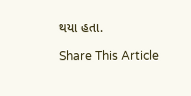થયા હતા.

Share This Article